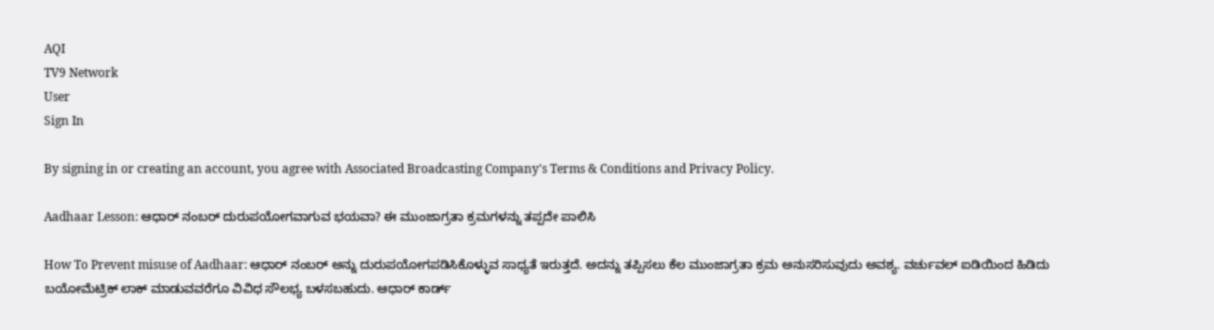AQI
TV9 Network
User
Sign In

By signing in or creating an account, you agree with Associated Broadcasting Company's Terms & Conditions and Privacy Policy.

Aadhaar Lesson: ಆಧಾರ್ ನಂಬರ್ ದುರುಪಯೋಗವಾಗುವ ಭಯವಾ? ಈ ಮುಂಜಾಗ್ರತಾ ಕ್ರಮಗಳನ್ನು ತಪ್ಪದೇ ಪಾಲಿಸಿ

How To Prevent misuse of Aadhaar: ಆಧಾರ್ ನಂಬರ್ ಅನ್ನು ದುರುಪಯೋಗಪಡಿಸಿಕೊಳ್ಳುವ ಸಾಧ್ಯತೆ ಇರುತ್ತದೆ. ಅದನ್ನು ತಪ್ಪಿಸಲು ಕೆಲ ಮುಂಜಾಗ್ರತಾ ಕ್ರಮ ಅನುಸರಿಸುವುದು ಅವಶ್ಯ. ವರ್ಚುವಲ್ ಐಡಿಯಿಂದ ಹಿಡಿದು ಬಯೋಮೆಟ್ರಿಕ್ ಲಾಕ್ ಮಾಡುವವರೆಗೂ ವಿವಿಧ ಸೌಲಭ್ಯ ಬಳಸಬಹುದು. ಆಧಾರ್ ಕಾರ್ಡ್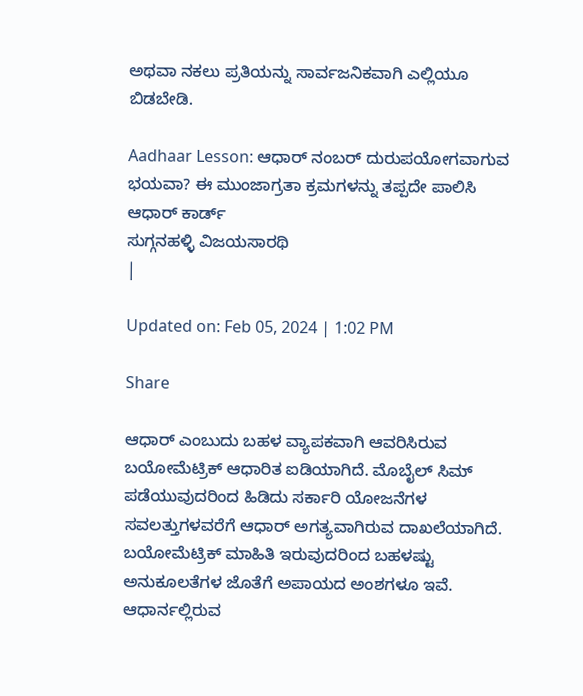ಅಥವಾ ನಕಲು ಪ್ರತಿಯನ್ನು ಸಾರ್ವಜನಿಕವಾಗಿ ಎಲ್ಲಿಯೂ ಬಿಡಬೇಡಿ.

Aadhaar Lesson: ಆಧಾರ್ ನಂಬರ್ ದುರುಪಯೋಗವಾಗುವ ಭಯವಾ? ಈ ಮುಂಜಾಗ್ರತಾ ಕ್ರಮಗಳನ್ನು ತಪ್ಪದೇ ಪಾಲಿಸಿ
ಆಧಾರ್ ಕಾರ್ಡ್
ಸುಗ್ಗನಹಳ್ಳಿ ವಿಜಯಸಾರಥಿ
|

Updated on: Feb 05, 2024 | 1:02 PM

Share

ಆಧಾರ್ ಎಂಬುದು ಬಹಳ ವ್ಯಾಪಕವಾಗಿ ಆವರಿಸಿರುವ ಬಯೋಮೆಟ್ರಿಕ್ ಆಧಾರಿತ ಐಡಿಯಾಗಿದೆ. ಮೊಬೈಲ್ ಸಿಮ್ ಪಡೆಯುವುದರಿಂದ ಹಿಡಿದು ಸರ್ಕಾರಿ ಯೋಜನೆಗಳ ಸವಲತ್ತುಗಳವರೆಗೆ ಆಧಾರ್ ಅಗತ್ಯವಾಗಿರುವ ದಾಖಲೆಯಾಗಿದೆ. ಬಯೋಮೆಟ್ರಿಕ್ ಮಾಹಿತಿ ಇರುವುದರಿಂದ ಬಹಳಷ್ಟು ಅನುಕೂಲತೆಗಳ ಜೊತೆಗೆ ಅಪಾಯದ ಅಂಶಗಳೂ ಇವೆ. ಆಧಾರ್ನಲ್ಲಿರುವ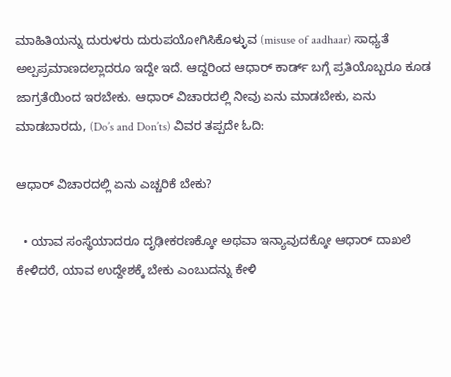ಮಾಹಿತಿಯನ್ನು ದುರುಳರು ದುರುಪಯೋಗಿಸಿಕೊಳ್ಳುವ (misuse of aadhaar) ಸಾಧ್ಯತೆ ಅಲ್ಪಪ್ರಮಾಣದಲ್ಲಾದರೂ ಇದ್ದೇ ಇದೆ. ಆದ್ದರಿಂದ ಆಧಾರ್ ಕಾರ್ಡ್ ಬಗ್ಗೆ ಪ್ರತಿಯೊಬ್ಬರೂ ಕೂಡ ಜಾಗ್ರತೆಯಿಂದ ಇರಬೇಕು. ಆಧಾರ್ ವಿಚಾರದಲ್ಲಿ ನೀವು ಏನು ಮಾಡಬೇಕು, ಏನು ಮಾಡಬಾರದು, (Do’s and Don’ts) ವಿವರ ತಪ್ಪದೇ ಓದಿ:

ಆಧಾರ್ ವಿಚಾರದಲ್ಲಿ ಏನು ಎಚ್ಚರಿಕೆ ಬೇಕು?

  • ಯಾವ ಸಂಸ್ಥೆಯಾದರೂ ದೃಢೀಕರಣಕ್ಕೋ ಅಥವಾ ಇನ್ಯಾವುದಕ್ಕೋ ಆಧಾರ್ ದಾಖಲೆ ಕೇಳಿದರೆ, ಯಾವ ಉದ್ದೇಶಕ್ಕೆ ಬೇಕು ಎಂಬುದನ್ನು ಕೇಳಿ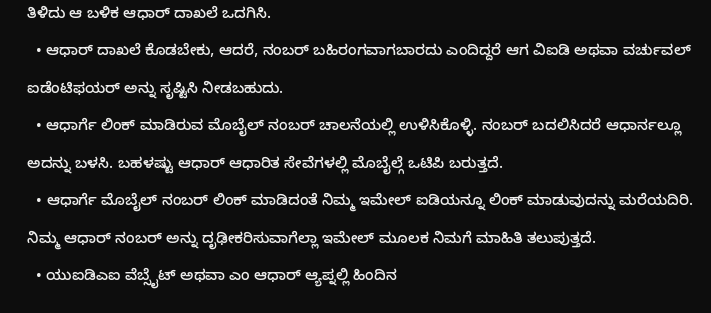ತಿಳಿದು ಆ ಬಳಿಕ ಆಧಾರ್ ದಾಖಲೆ ಒದಗಿಸಿ.
  • ಆಧಾರ್ ದಾಖಲೆ ಕೊಡಬೇಕು, ಆದರೆ, ನಂಬರ್ ಬಹಿರಂಗವಾಗಬಾರದು ಎಂದಿದ್ದರೆ ಆಗ ವಿಐಡಿ ಅಥವಾ ವರ್ಚುವಲ್ ಐಡೆಂಟಿಫಯರ್ ಅನ್ನು ಸೃಷ್ಟಿಸಿ ನೀಡಬಹುದು.
  • ಆಧಾರ್ಗೆ ಲಿಂಕ್ ಮಾಡಿರುವ ಮೊಬೈಲ್ ನಂಬರ್ ಚಾಲನೆಯಲ್ಲಿ ಉಳಿಸಿಕೊಳ್ಳಿ. ನಂಬರ್ ಬದಲಿಸಿದರೆ ಆಧಾರ್ನಲ್ಲೂ ಅದನ್ನು ಬಳಸಿ. ಬಹಳಷ್ಟು ಆಧಾರ್ ಆಧಾರಿತ ಸೇವೆಗಳಲ್ಲಿ ಮೊಬೈಲ್ಗೆ ಒಟಿಪಿ ಬರುತ್ತದೆ.
  • ಆಧಾರ್ಗೆ ಮೊಬೈಲ್ ನಂಬರ್ ಲಿಂಕ್ ಮಾಡಿದಂತೆ ನಿಮ್ಮ ಇಮೇಲ್ ಐಡಿಯನ್ನೂ ಲಿಂಕ್ ಮಾಡುವುದನ್ನು ಮರೆಯದಿರಿ. ನಿಮ್ಮ ಆಧಾರ್ ನಂಬರ್ ಅನ್ನು ದೃಢೀಕರಿಸುವಾಗೆಲ್ಲಾ ಇಮೇಲ್ ಮೂಲಕ ನಿಮಗೆ ಮಾಹಿತಿ ತಲುಪುತ್ತದೆ.
  • ಯುಐಡಿಎಐ ವೆಬ್ಸೈಟ್ ಅಥವಾ ಎಂ ಆಧಾರ್ ಆ್ಯಪ್ನಲ್ಲಿ ಹಿಂದಿನ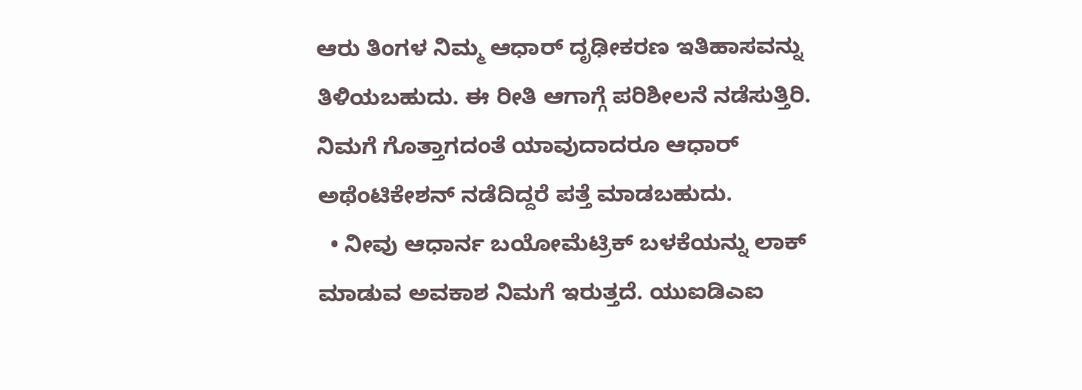ಆರು ತಿಂಗಳ ನಿಮ್ಮ ಆಧಾರ್ ದೃಢೀಕರಣ ಇತಿಹಾಸವನ್ನು ತಿಳಿಯಬಹುದು. ಈ ರೀತಿ ಆಗಾಗ್ಗೆ ಪರಿಶೀಲನೆ ನಡೆಸುತ್ತಿರಿ. ನಿಮಗೆ ಗೊತ್ತಾಗದಂತೆ ಯಾವುದಾದರೂ ಆಧಾರ್ ಅಥೆಂಟಿಕೇಶನ್ ನಡೆದಿದ್ದರೆ ಪತ್ತೆ ಮಾಡಬಹುದು.
  • ನೀವು ಆಧಾರ್ನ ಬಯೋಮೆಟ್ರಿಕ್ ಬಳಕೆಯನ್ನು ಲಾಕ್ ಮಾಡುವ ಅವಕಾಶ ನಿಮಗೆ ಇರುತ್ತದೆ. ಯುಐಡಿಎಐ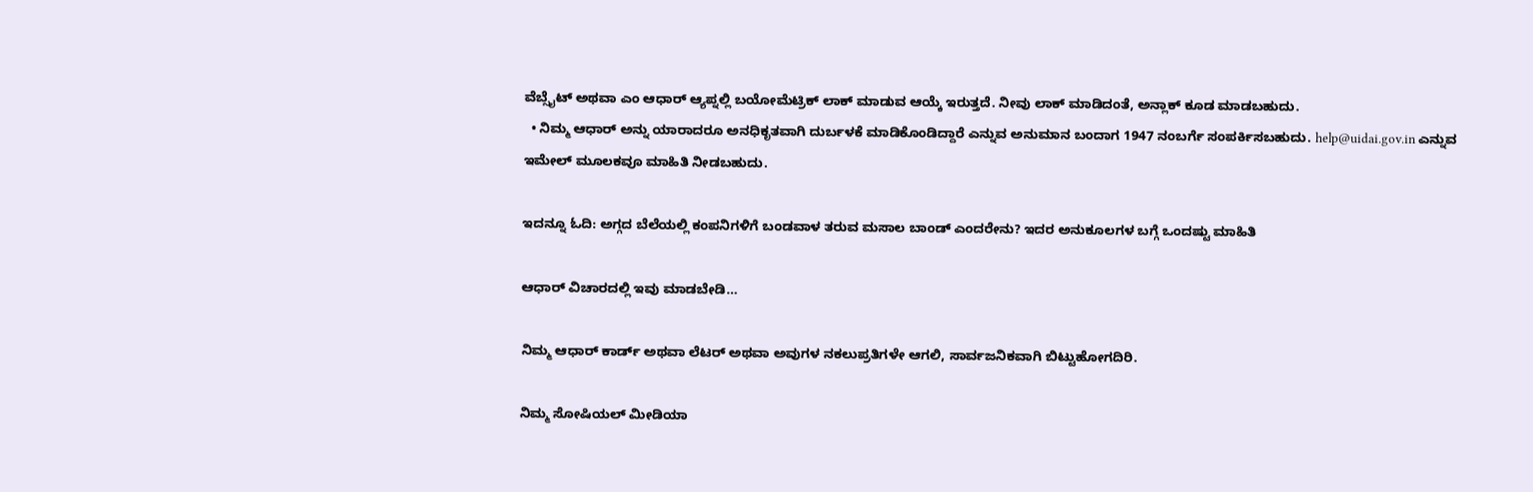ವೆಬ್ಸೈಟ್ ಅಥವಾ ಎಂ ಆಧಾರ್ ಆ್ಯಪ್ನಲ್ಲಿ ಬಯೋಮೆಟ್ರಿಕ್ ಲಾಕ್ ಮಾಡುವ ಆಯ್ಕೆ ಇರುತ್ತದೆ. ನೀವು ಲಾಕ್ ಮಾಡಿದಂತೆ, ಅನ್ಲಾಕ್ ಕೂಡ ಮಾಡಬಹುದು.
  • ನಿಮ್ಮ ಆಧಾರ್ ಅನ್ನು ಯಾರಾದರೂ ಅನಧಿಕೃತವಾಗಿ ದುರ್ಬಳಕೆ ಮಾಡಿಕೊಂಡಿದ್ದಾರೆ ಎನ್ನುವ ಅನುಮಾನ ಬಂದಾಗ 1947 ನಂಬರ್ಗೆ ಸಂಪರ್ಕಿಸಬಹುದು. help@uidai.gov.in ಎನ್ನುವ ಇಮೇಲ್ ಮೂಲಕವೂ ಮಾಹಿತಿ ನೀಡಬಹುದು.

ಇದನ್ನೂ ಓದಿ: ಅಗ್ಗದ ಬೆಲೆಯಲ್ಲಿ ಕಂಪನಿಗಳಿಗೆ ಬಂಡವಾಳ ತರುವ ಮಸಾಲ ಬಾಂಡ್ ಎಂದರೇನು? ಇದರ ಅನುಕೂಲಗಳ ಬಗ್ಗೆ ಒಂದಷ್ಟು ಮಾಹಿತಿ

ಆಧಾರ್ ವಿಚಾರದಲ್ಲಿ ಇವು ಮಾಡಬೇಡಿ…

ನಿಮ್ಮ ಆಧಾರ್ ಕಾರ್ಡ್ ಅಥವಾ ಲೆಟರ್ ಅಥವಾ ಅವುಗಳ ನಕಲುಪ್ರತಿಗಳೇ ಆಗಲಿ, ಸಾರ್ವಜನಿಕವಾಗಿ ಬಿಟ್ಟುಹೋಗದಿರಿ.

ನಿಮ್ಮ ಸೋಷಿಯಲ್ ಮೀಡಿಯಾ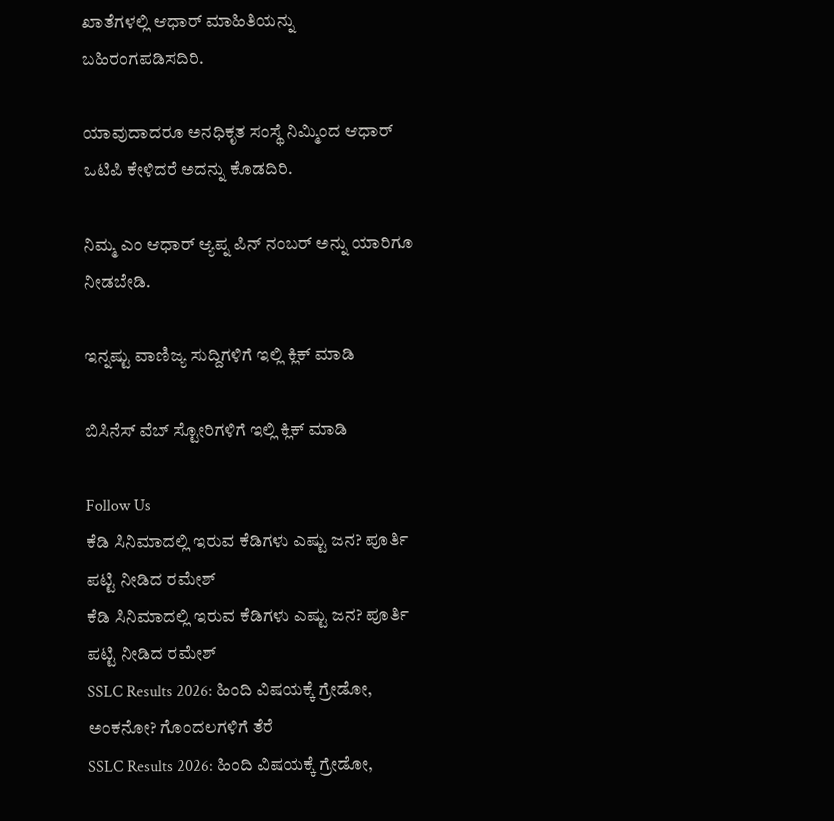ಖಾತೆಗಳಲ್ಲಿ ಆಧಾರ್ ಮಾಹಿತಿಯನ್ನು ಬಹಿರಂಗಪಡಿಸದಿರಿ.

ಯಾವುದಾದರೂ ಅನಧಿಕೃತ ಸಂಸ್ಥೆ ನಿಮ್ಮಿಂದ ಆಧಾರ್ ಒಟಿಪಿ ಕೇಳಿದರೆ ಅದನ್ನು ಕೊಡದಿರಿ.

ನಿಮ್ಮ ಎಂ ಆಧಾರ್ ಆ್ಯಪ್ನ ಪಿನ್ ನಂಬರ್ ಅನ್ನು ಯಾರಿಗೂ ನೀಡಬೇಡಿ.

ಇನ್ನಷ್ಟು ವಾಣಿಜ್ಯ ಸುದ್ದಿಗಳಿಗೆ ಇಲ್ಲಿ ಕ್ಲಿಕ್ ಮಾಡಿ

ಬಿಸಿನೆಸ್ ವೆಬ್ ಸ್ಟೋರಿಗಳಿಗೆ ಇಲ್ಲಿ ಕ್ಲಿಕ್ ಮಾಡಿ

Follow Us
ಕೆಡಿ ಸಿನಿಮಾದಲ್ಲಿ ಇರುವ ಕೆಡಿಗಳು ಎಷ್ಟು ಜನ? ಪೂರ್ತಿ ಪಟ್ಟಿ ನೀಡಿದ ರಮೇಶ್
ಕೆಡಿ ಸಿನಿಮಾದಲ್ಲಿ ಇರುವ ಕೆಡಿಗಳು ಎಷ್ಟು ಜನ? ಪೂರ್ತಿ ಪಟ್ಟಿ ನೀಡಿದ ರಮೇಶ್
SSLC Results 2026: ಹಿಂದಿ ವಿಷಯಕ್ಕೆ ಗ್ರೇಡೋ, ಅಂಕನೋ? ಗೊಂದಲಗಳಿಗೆ ತೆರೆ
SSLC Results 2026: ಹಿಂದಿ ವಿಷಯಕ್ಕೆ ಗ್ರೇಡೋ,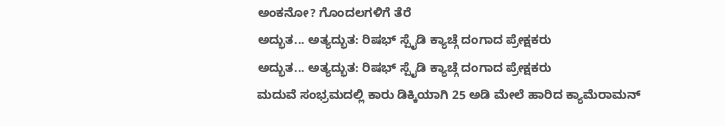ಅಂಕನೋ? ಗೊಂದಲಗಳಿಗೆ ತೆರೆ
ಅದ್ಭುತ... ಅತ್ಯದ್ಭುತ: ರಿಷಭ್ ಸ್ಪೈಡಿ ಕ್ಯಾಚ್ಗೆ ದಂಗಾದ ಪ್ರೇಕ್ಷಕರು
ಅದ್ಭುತ... ಅತ್ಯದ್ಭುತ: ರಿಷಭ್ ಸ್ಪೈಡಿ ಕ್ಯಾಚ್ಗೆ ದಂಗಾದ ಪ್ರೇಕ್ಷಕರು
ಮದುವೆ ಸಂಭ್ರಮದಲ್ಲಿ ಕಾರು ಡಿಕ್ಕಿಯಾಗಿ 25 ಅಡಿ ಮೇಲೆ ಹಾರಿದ ಕ್ಯಾಮೆರಾಮನ್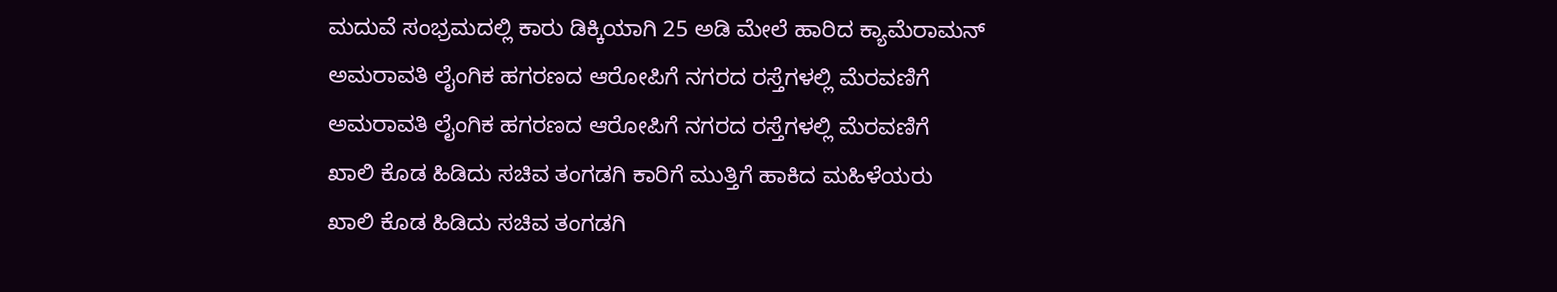ಮದುವೆ ಸಂಭ್ರಮದಲ್ಲಿ ಕಾರು ಡಿಕ್ಕಿಯಾಗಿ 25 ಅಡಿ ಮೇಲೆ ಹಾರಿದ ಕ್ಯಾಮೆರಾಮನ್
ಅಮರಾವತಿ ಲೈಂಗಿಕ ಹಗರಣದ ಆರೋಪಿಗೆ ನಗರದ ರಸ್ತೆಗಳಲ್ಲಿ ಮೆರವಣಿಗೆ
ಅಮರಾವತಿ ಲೈಂಗಿಕ ಹಗರಣದ ಆರೋಪಿಗೆ ನಗರದ ರಸ್ತೆಗಳಲ್ಲಿ ಮೆರವಣಿಗೆ
ಖಾಲಿ ಕೊಡ ಹಿಡಿದು ಸಚಿವ ತಂಗಡಗಿ ಕಾರಿಗೆ ಮುತ್ತಿಗೆ ಹಾಕಿದ ಮಹಿಳೆಯರು
ಖಾಲಿ ಕೊಡ ಹಿಡಿದು ಸಚಿವ ತಂಗಡಗಿ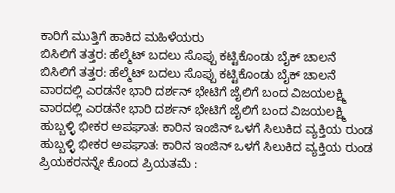ಕಾರಿಗೆ ಮುತ್ತಿಗೆ ಹಾಕಿದ ಮಹಿಳೆಯರು
ಬಿಸಿಲಿಗೆ ತತ್ತರ: ಹೆಲ್ಮೆಟ್ ಬದಲು ಸೊಪ್ಪು ಕಟ್ಟಿಕೊಂಡು ಬೈಕ್ ಚಾಲನೆ
ಬಿಸಿಲಿಗೆ ತತ್ತರ: ಹೆಲ್ಮೆಟ್ ಬದಲು ಸೊಪ್ಪು ಕಟ್ಟಿಕೊಂಡು ಬೈಕ್ ಚಾಲನೆ
ವಾರದಲ್ಲಿ ಎರಡನೇ ಭಾರಿ ದರ್ಶನ್ ಭೇಟಿಗೆ ಜೈಲಿಗೆ ಬಂದ ವಿಜಯಲಕ್ಷ್ಮಿ
ವಾರದಲ್ಲಿ ಎರಡನೇ ಭಾರಿ ದರ್ಶನ್ ಭೇಟಿಗೆ ಜೈಲಿಗೆ ಬಂದ ವಿಜಯಲಕ್ಷ್ಮಿ
ಹುಬ್ಬಳ್ಳಿ ಭೀಕರ ಅಪಘಾತ: ಕಾರಿನ ಇಂಜಿನ್ ಒಳಗೆ ಸಿಲುಕಿದ ವ್ಯಕ್ತಿಯ ರುಂಡ
ಹುಬ್ಬಳ್ಳಿ ಭೀಕರ ಅಪಘಾತ: ಕಾರಿನ ಇಂಜಿನ್ ಒಳಗೆ ಸಿಲುಕಿದ ವ್ಯಕ್ತಿಯ ರುಂಡ
ಪ್ರಿಯಕರನನ್ನೇ ಕೊಂದ ಪ್ರಿಯತಮೆ :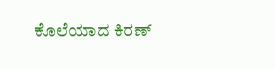ಕೊಲೆಯಾದ ಕಿರಣ್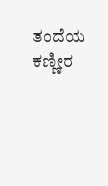ತಂದೆಯ ಕಣ್ಣೀರ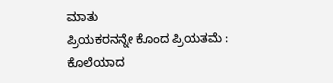ಮಾತು
ಪ್ರಿಯಕರನನ್ನೇ ಕೊಂದ ಪ್ರಿಯತಮೆ : ಕೊಲೆಯಾದ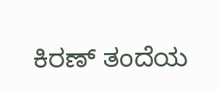ಕಿರಣ್ ತಂದೆಯ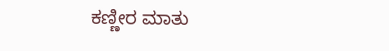ಕಣ್ಣೀರ ಮಾತು